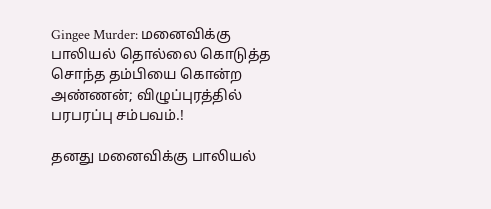Gingee Murder: மனைவிக்கு பாலியல் தொல்லை கொடுத்த சொந்த தம்பியை கொன்ற அண்ணன்; விழுப்புரத்தில் பரபரப்பு சம்பவம்.!

தனது மனைவிக்கு பாலியல்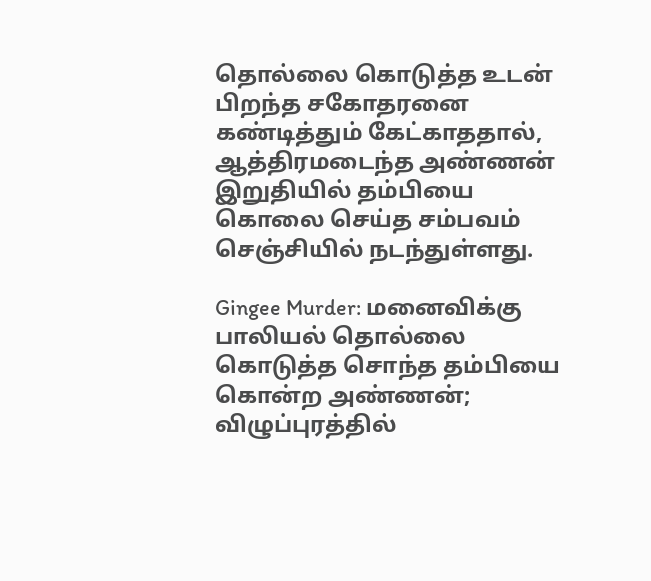தொல்லை கொடுத்த உடன் பிறந்த சகோதரனை கண்டித்தும் கேட்காததால், ஆத்திரமடைந்த அண்ணன் இறுதியில் தம்பியை கொலை செய்த சம்பவம் செஞ்சியில் நடந்துள்ளது.

Gingee Murder: மனைவிக்கு பாலியல் தொல்லை கொடுத்த சொந்த தம்பியை கொன்ற அண்ணன்; விழுப்புரத்தில்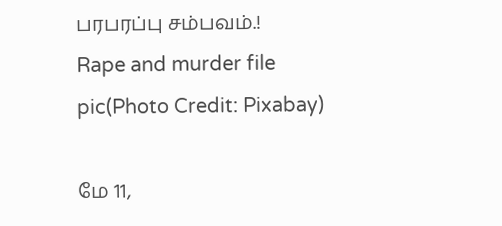பரபரப்பு சம்பவம்.!
Rape and murder file pic(Photo Credit: Pixabay)

மே 11,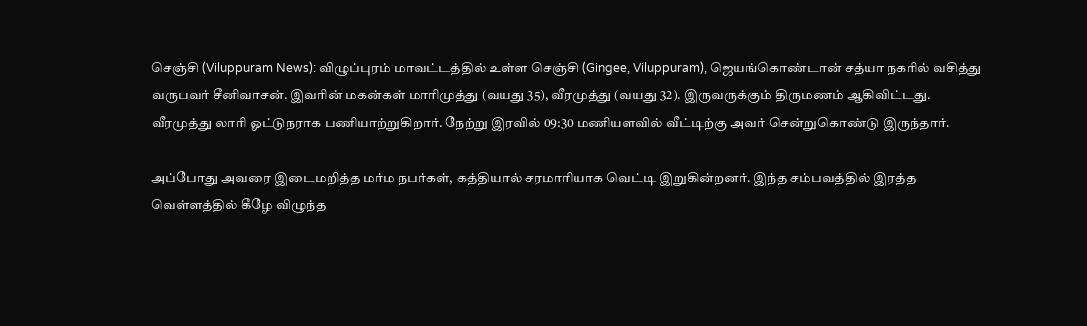செஞ்சி (Viluppuram News): விழுப்புரம் மாவட்டத்தில் உள்ள செஞ்சி (Gingee, Viluppuram), ஜெயங்கொண்டான் சத்யா நகரில் வசித்து வருபவர் சீனிவாசன். இவரின் மகன்கள் மாரிமுத்து (வயது 35), வீரமுத்து (வயது 32). இருவருக்கும் திருமணம் ஆகிவிட்டது. வீரமுத்து லாரி ஓட்டுநராக பணியாற்றுகிறார். நேற்று இரவில் 09:30 மணியளவில் வீட்டிற்கு அவர் சென்றுகொண்டு இருந்தார்.

அப்போது அவரை இடைமறித்த மர்ம நபர்கள், கத்தியால் சரமாரியாக வெட்டி இறுகின்றனர். இந்த சம்பவத்தில் இரத்த வெள்ளத்தில் கீழே விழுந்த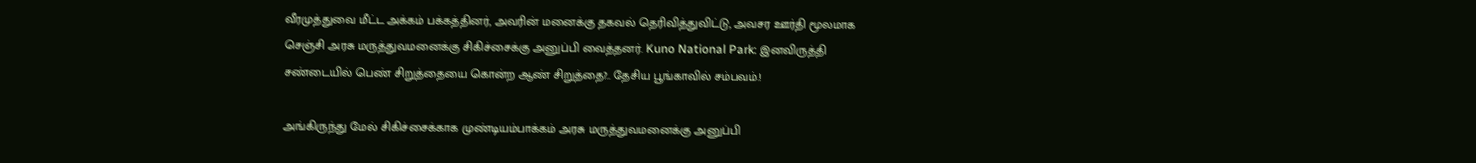வீரமுத்துவை மீட்ட அக்கம் பக்கத்தினர், அவரின் மனைக்கு தகவல் தெரிவித்துவிட்டு, அவசர ஊர்தி மூலமாக செஞ்சி அரசு மருத்துவமனைக்கு சிகிச்சைக்கு அனுப்பி வைத்தனர். Kuno National Park: இனவிருத்தி சண்டையில் பெண் சிறுத்தையை கொன்ற ஆண் சிறுத்தை?.. தேசிய பூங்காவில் சம்பவம்.!

அங்கிருந்து மேல் சிகிச்சைக்காக முண்டியம்பாக்கம் அரசு மருத்துவமனைக்கு அனுப்பி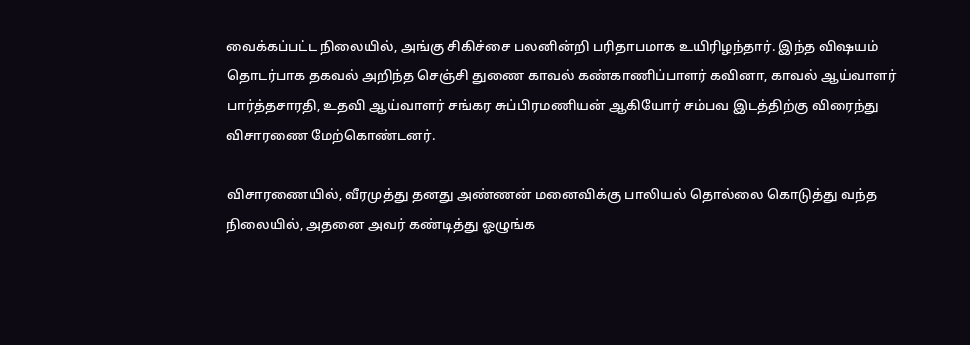வைக்கப்பட்ட நிலையில், அங்கு சிகிச்சை பலனின்றி பரிதாபமாக உயிரிழந்தார். இந்த விஷயம் தொடர்பாக தகவல் அறிந்த செஞ்சி துணை காவல் கண்காணிப்பாளர் கவினா, காவல் ஆய்வாளர் பார்த்தசாரதி, உதவி ஆய்வாளர் சங்கர சுப்பிரமணியன் ஆகியோர் சம்பவ இடத்திற்கு விரைந்து விசாரணை மேற்கொண்டனர்.

விசாரணையில், வீரமுத்து தனது அண்ணன் மனைவிக்கு பாலியல் தொல்லை கொடுத்து வந்த நிலையில், அதனை அவர் கண்டித்து ஓழுங்க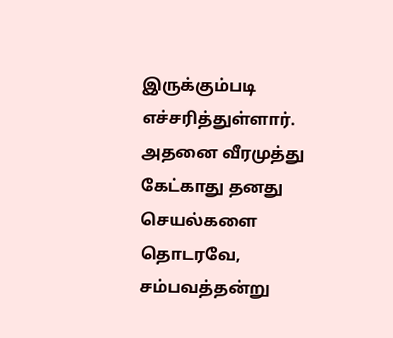இருக்கும்படி எச்சரித்துள்ளார். அதனை வீரமுத்து கேட்காது தனது செயல்களை தொடரவே, சம்பவத்தன்று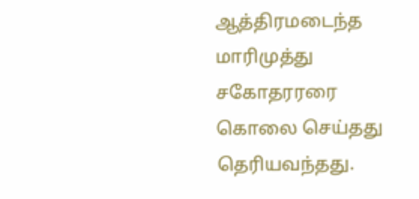ஆத்திரமடைந்த மாரிமுத்து சகோதரரரை கொலை செய்தது தெரியவந்தது.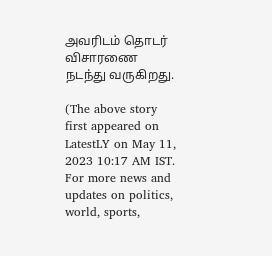அவரிடம் தொடர் விசாரணை நடந்து வருகிறது.

(The above story first appeared on LatestLY on May 11, 2023 10:17 AM IST. For more news and updates on politics, world, sports,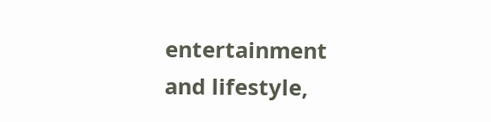entertainment and lifestyle,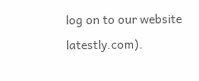log on to our website latestly.com).